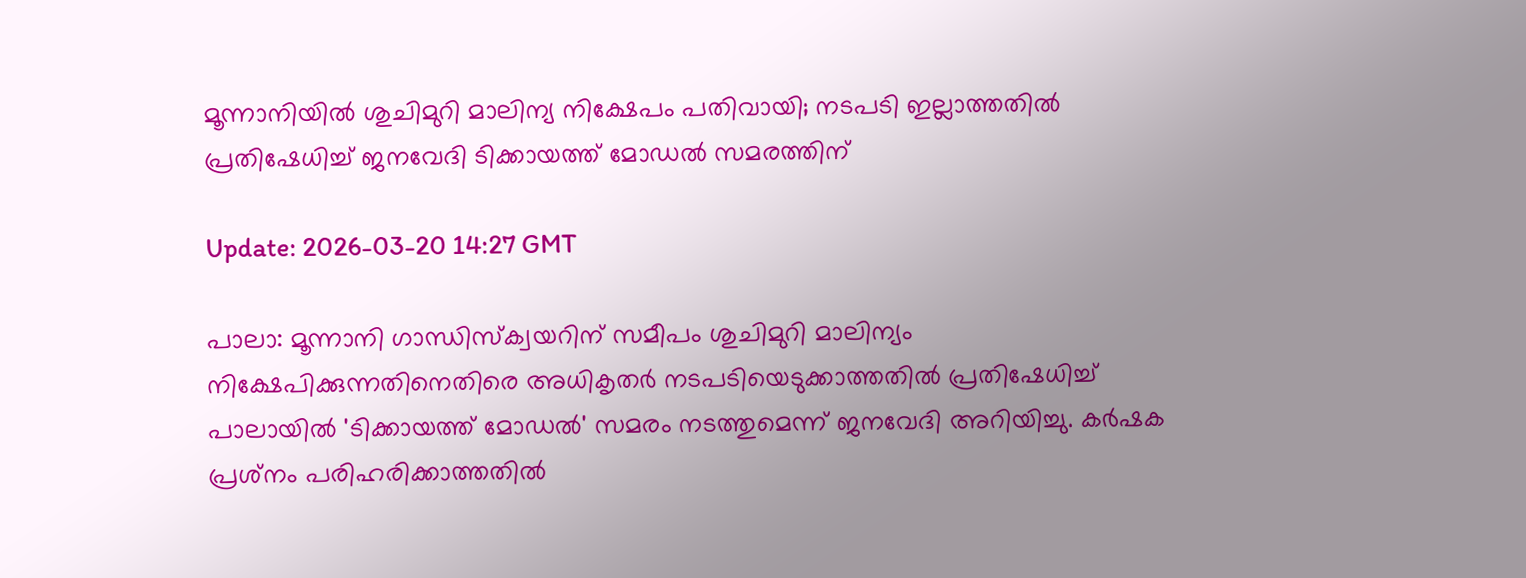മൂന്നാനിയില്‍ ശുചിമുറി മാലിന്യ നിക്ഷേപം പതിവായി; നടപടി ഇല്ലാത്തതില്‍ പ്രതിഷേധിച്ച് ജനവേദി ടിക്കായത്ത് മോഡല്‍ സമരത്തിന്

Update: 2026-03-20 14:27 GMT

പാലാ: മൂന്നാനി ഗാന്ധിസ്‌ക്വയറിന് സമീപം ശുചിമുറി മാലിന്യം നിക്ഷേപിക്കുന്നതിനെതിരെ അധികൃതര്‍ നടപടിയെടുക്കാത്തതില്‍ പ്രതിഷേധിച്ച് പാലായില്‍ 'ടിക്കായത്ത് മോഡല്‍' സമരം നടത്തുമെന്ന് ജനവേദി അറിയിച്ചു. കര്‍ഷക പ്രശ്‌നം പരിഹരിക്കാത്തതില്‍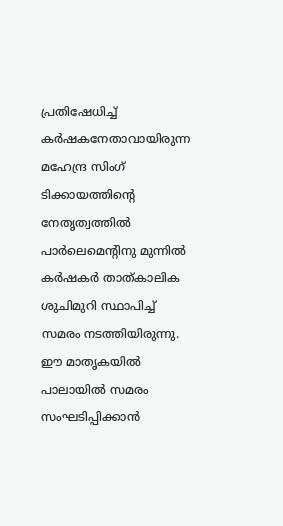പ്രതിഷേധിച്ച് കര്‍ഷകനേതാവായിരുന്ന മഹേന്ദ്ര സിംഗ് ടിക്കായത്തിന്റെ നേതൃത്വത്തില്‍ പാര്‍ലെമെന്റിനു മുന്നില്‍ കര്‍ഷകര്‍ താത്കാലിക ശുചിമുറി സ്ഥാപിച്ച് സമരം നടത്തിയിരുന്നു. ഈ മാതൃകയില്‍ പാലായില്‍ സമരം സംഘടിപ്പിക്കാന്‍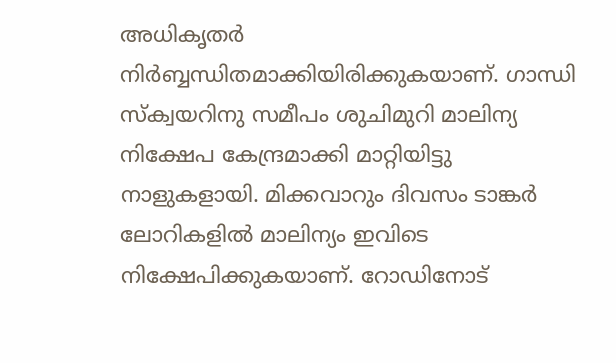അധികൃതര്‍ നിര്‍ബ്ബന്ധിതമാക്കിയിരിക്കുകയാണ്. ഗാന്ധി സ്‌ക്വയറിനു സമീപം ശുചിമുറി മാലിന്യ നിക്ഷേപ കേന്ദ്രമാക്കി മാറ്റിയിട്ടു നാളുകളായി. മിക്കവാറും ദിവസം ടാങ്കര്‍ ലോറികളില്‍ മാലിന്യം ഇവിടെ നിക്ഷേപിക്കുകയാണ്. റോഡിനോട്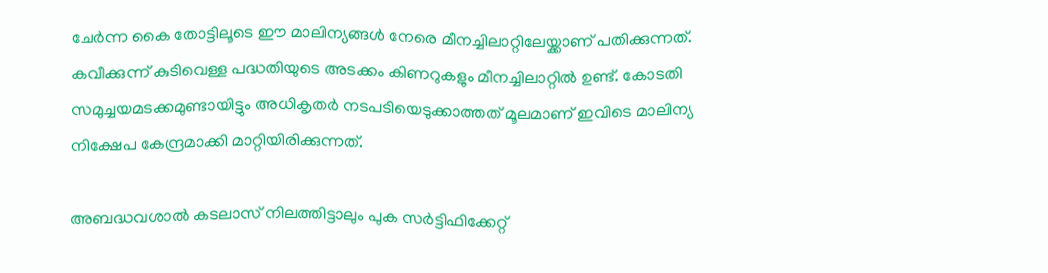ചേര്‍ന്ന കൈ തോട്ടിലൂടെ ഈ മാലിന്യങ്ങള്‍ നേരെ മീനച്ചിലാറ്റിലേയ്ക്കാണ് പതിക്കുന്നത്. കവീക്കുന്ന് കുടിവെള്ള പദ്ധതിയുടെ അടക്കം കിണറുകളും മീനച്ചിലാറ്റില്‍ ഉണ്ട്. കോടതി സമുച്ചയമടക്കമുണ്ടായിട്ടും അധികൃതര്‍ നടപടിയെടുക്കാത്തത് മൂലമാണ് ഇവിടെ മാലിന്യ നിക്ഷേപ കേന്ദ്രമാക്കി മാറ്റിയിരിക്കുന്നത്.

അബദ്ധവശാല്‍ കടലാസ് നിലത്തിട്ടാലും പുക സര്‍ട്ടിഫിക്കേറ്റ്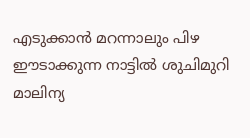എടുക്കാന്‍ മറന്നാലും പിഴ ഈടാക്കുന്ന നാട്ടില്‍ ശുചിമുറി മാലിന്യ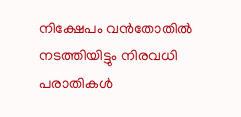നിക്ഷേപം വന്‍തോതില്‍ നടത്തിയിട്ടും നിരവധി പരാതികള്‍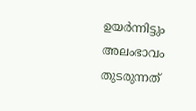ഉയര്‍ന്നിട്ടും അലംഭാവം തുടരുന്നത്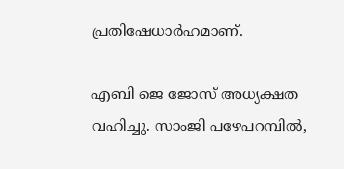പ്രതിഷേധാര്‍ഹമാണ്.

എബി ജെ ജോസ് അധ്യക്ഷത വഹിച്ചു. സാംജി പഴേപറമ്പില്‍,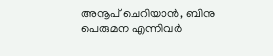അനൂപ് ചെറിയാന്‍, ബിനു പെരുമന എന്നിവര്‍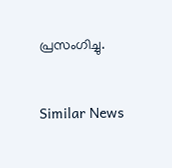പ്രസംഗിച്ചു.


Similar News